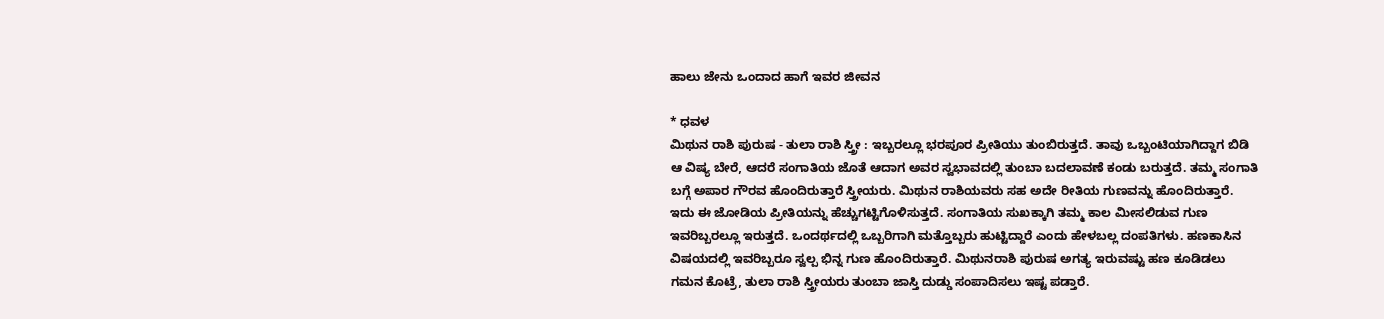ಹಾಲು ಜೇನು ಒಂದಾದ ಹಾಗೆ ಇವರ ಜೀವನ

* ಧವಳ
ಮಿಥುನ ರಾಶಿ ಪುರುಷ - ತುಲಾ ರಾಶಿ ಸ್ತ್ರೀ : ಇಬ್ಬರಲ್ಲೂ ಭರಪೂರ ಪ್ರೀತಿಯು ತುಂಬಿರುತ್ತದೆ. ತಾವು ಒಬ್ಬಂಟಿಯಾಗಿದ್ದಾಗ ಬಿಡಿ ಆ ವಿಷ್ಯ ಬೇರೆ, ಆದರೆ ಸಂಗಾತಿಯ ಜೊತೆ ಆದಾಗ ಅವರ ಸ್ವಭಾವದಲ್ಲಿ ತುಂಬಾ ಬದಲಾವಣೆ ಕಂಡು ಬರುತ್ತದೆ. ತಮ್ಮ ಸಂಗಾತಿ ಬಗ್ಗೆ ಅಪಾರ ಗೌರವ ಹೊಂದಿರುತ್ತಾರೆ ಸ್ತ್ರೀಯರು. ಮಿಥುನ ರಾಶಿಯವರು ಸಹ ಅದೇ ರೀತಿಯ ಗುಣವನ್ನು ಹೊಂದಿರುತ್ತಾರೆ. ಇದು ಈ ಜೋಡಿಯ ಪ್ರೀತಿಯನ್ನು ಹೆಚ್ಚುಗಟ್ಟಿಗೊಳಿಸುತ್ತದೆ. ಸಂಗಾತಿಯ ಸುಖಕ್ಕಾಗಿ ತಮ್ಮ ಕಾಲ ಮೀಸಲಿಡುವ ಗುಣ ಇವರಿಬ್ಬರಲ್ಲೂ ಇರುತ್ತದೆ. ಒಂದರ್ಥದಲ್ಲಿ ಒಬ್ಬರಿಗಾಗಿ ಮತ್ತೊಬ್ಬರು ಹುಟ್ಟಿದ್ದಾರೆ ಎಂದು ಹೇಳಬಲ್ಲ ದಂಪತಿಗಳು. ಹಣಕಾಸಿನ ವಿಷಯದಲ್ಲಿ ಇವರಿಬ್ಬರೂ ಸ್ವಲ್ಪ ಭಿನ್ನ ಗುಣ ಹೊಂದಿರುತ್ತಾರೆ. ಮಿಥುನರಾಶಿ ಪುರುಷ ಅಗತ್ಯ ಇರುವಷ್ಟು ಹಣ ಕೂಡಿಡಲು ಗಮನ ಕೊಟ್ರೆ, ತುಲಾ ರಾಶಿ ಸ್ತ್ರೀಯರು ತುಂಬಾ ಜಾಸ್ತಿ ದುಡ್ಡು ಸಂಪಾದಿಸಲು ಇಷ್ಟ ಪಡ್ತಾರೆ.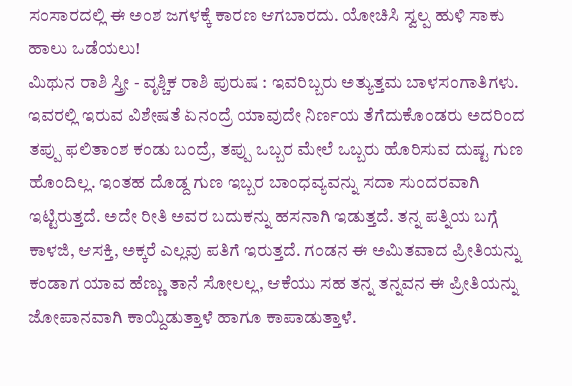ಸಂಸಾರದಲ್ಲಿ ಈ ಅಂಶ ಜಗಳಕ್ಕೆ ಕಾರಣ ಆಗಬಾರದು. ಯೋಚಿಸಿ ಸ್ವಲ್ಪ ಹುಳಿ ಸಾಕು ಹಾಲು ಒಡೆಯಲು!
ಮಿಥುನ ರಾಶಿ ಸ್ತ್ರೀ - ವೃಶ್ಚಿಕ ರಾಶಿ ಪುರುಷ : ಇವರಿಬ್ಬರು ಅತ್ಯುತ್ತಮ ಬಾಳಸಂಗಾತಿಗಳು. ಇವರಲ್ಲಿ ಇರುವ ವಿಶೇಷತೆ ಏನಂದ್ರೆ ಯಾವುದೇ ನಿರ್ಣಯ ತೆಗೆದುಕೊಂಡರು ಅದರಿಂದ ತಪ್ಪು ಫಲಿತಾಂಶ ಕಂಡು ಬಂದ್ರೆ, ತಪ್ಪು ಒಬ್ಬರ ಮೇಲೆ ಒಬ್ಬರು ಹೊರಿಸುವ ದುಷ್ಟ ಗುಣ ಹೊಂದಿಲ್ಲ. ಇಂತಹ ದೊಡ್ದ ಗುಣ ಇಬ್ಬರ ಬಾಂಧವ್ಯವನ್ನು ಸದಾ ಸುಂದರವಾಗಿ ಇಟ್ಟಿರುತ್ತದೆ. ಅದೇ ರೀತಿ ಅವರ ಬದುಕನ್ನು ಹಸನಾಗಿ ಇಡುತ್ತದೆ. ತನ್ನ ಪತ್ನಿಯ ಬಗ್ಗೆ ಕಾಳಜಿ, ಆಸಕ್ತಿ, ಅಕ್ಕರೆ ಎಲ್ಲವು ಪತಿಗೆ ಇರುತ್ತದೆ. ಗಂಡನ ಈ ಅಮಿತವಾದ ಪ್ರೀತಿಯನ್ನು ಕಂಡಾಗ ಯಾವ ಹೆಣ್ಣು ತಾನೆ ಸೋಲಲ್ಲ, ಆಕೆಯು ಸಹ ತನ್ನ ತನ್ನವನ ಈ ಪ್ರೀತಿಯನ್ನು ಜೋಪಾನವಾಗಿ ಕಾಯ್ದಿಡುತ್ತಾಳೆ ಹಾಗೂ ಕಾಪಾಡುತ್ತಾಳೆ.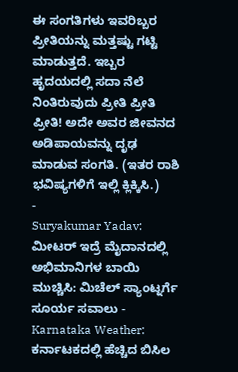ಈ ಸಂಗತಿಗಳು ಇವರಿಬ್ಬರ ಪ್ರೀತಿಯನ್ನು ಮತ್ತಷ್ಟು ಗಟ್ಟಿ ಮಾಡುತ್ತದೆ. ಇಬ್ಬರ ಹೃದಯದಲ್ಲಿ ಸದಾ ನೆಲೆ ನಿಂತಿರುವುದು ಪ್ರೀತಿ ಪ್ರೀತಿ ಪ್ರೀತಿ! ಅದೇ ಅವರ ಜೀವನದ ಅಡಿಪಾಯವನ್ನು ದೃಢ ಮಾಡುವ ಸಂಗತಿ. (ಇತರ ರಾಶಿ ಭವಿಷ್ಯಗಳಿಗೆ ಇಲ್ಲಿ ಕ್ಲಿಕ್ಕಿಸಿ.)
-
Suryakumar Yadav: ಮೀಟರ್ ಇದ್ರೆ ಮೈದಾನದಲ್ಲಿ ಅಭಿಮಾನಿಗಳ ಬಾಯಿ ಮುಚ್ಚಿಸಿ: ಮಿಚೆಲ್ ಸ್ಯಾಂಟ್ನರ್ಗೆ ಸೂರ್ಯ ಸವಾಲು -
Karnataka Weather: ಕರ್ನಾಟಕದಲ್ಲಿ ಹೆಚ್ಚಿದ ಬಿಸಿಲ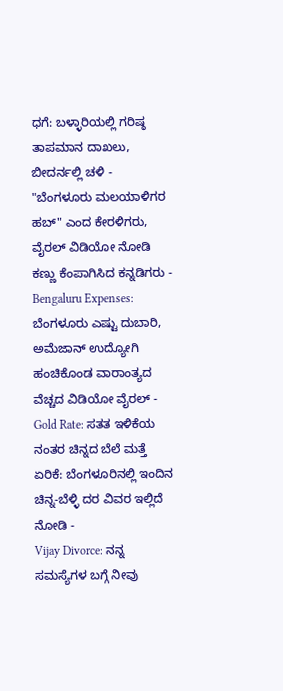ಧಗೆ: ಬಳ್ಳಾರಿಯಲ್ಲಿ ಗರಿಷ್ಠ ತಾಪಮಾನ ದಾಖಲು, ಬೀದರ್ನಲ್ಲಿ ಚಳಿ -
"ಬೆಂಗಳೂರು ಮಲಯಾಳಿಗರ ಹಬ್" ಎಂದ ಕೇರಳಿಗರು, ವೈರಲ್ ವಿಡಿಯೋ ನೋಡಿ ಕಣ್ಣು ಕೆಂಪಾಗಿಸಿದ ಕನ್ನಡಿಗರು -
Bengaluru Expenses: ಬೆಂಗಳೂರು ಎಷ್ಟು ದುಬಾರಿ, ಅಮೆಜಾನ್ ಉದ್ಯೋಗಿ ಹಂಚಿಕೊಂಡ ವಾರಾಂತ್ಯದ ವೆಚ್ಚದ ವಿಡಿಯೋ ವೈರಲ್ -
Gold Rate: ಸತತ ಇಳಿಕೆಯ ನಂತರ ಚಿನ್ನದ ಬೆಲೆ ಮತ್ತೆ ಏರಿಕೆ: ಬೆಂಗಳೂರಿನಲ್ಲಿ ಇಂದಿನ ಚಿನ್ನ-ಬೆಳ್ಳಿ ದರ ವಿವರ ಇಲ್ಲಿದೆ ನೋಡಿ -
Vijay Divorce: ನನ್ನ ಸಮಸ್ಯೆಗಳ ಬಗ್ಗೆ ನೀವು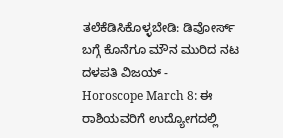ತಲೆಕೆಡಿಸಿಕೊಳ್ಳಬೇಡಿ: ಡಿವೋರ್ಸ್ ಬಗ್ಗೆ ಕೊನೆಗೂ ಮೌನ ಮುರಿದ ನಟ ದಳಪತಿ ವಿಜಯ್ -
Horoscope March 8: ಈ ರಾಶಿಯವರಿಗೆ ಉದ್ಯೋಗದಲ್ಲಿ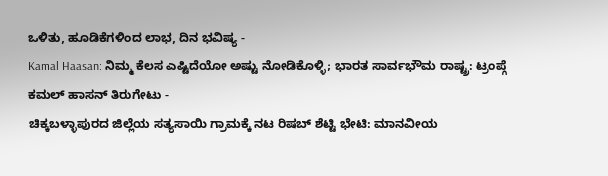ಒಳಿತು, ಹೂಡಿಕೆಗಳಿಂದ ಲಾಭ, ದಿನ ಭವಿಷ್ಯ -
Kamal Haasan: ನಿಮ್ಮ ಕೆಲಸ ಎಷ್ಟಿದೆಯೋ ಅಷ್ಟು ನೋಡಿಕೊಳ್ಳಿ; ಭಾರತ ಸಾರ್ವಭೌಮ ರಾಷ್ಟ್ರ: ಟ್ರಂಪ್ಗೆ ಕಮಲ್ ಹಾಸನ್ ತಿರುಗೇಟು -
ಚಿಕ್ಕಬಳ್ಳಾಪುರದ ಜಿಲ್ಲೆಯ ಸತ್ಯಸಾಯಿ ಗ್ರಾಮಕ್ಕೆ ನಟ ರಿಷಬ್ ಶೆಟ್ಟಿ ಭೇಟಿ: ಮಾನವೀಯ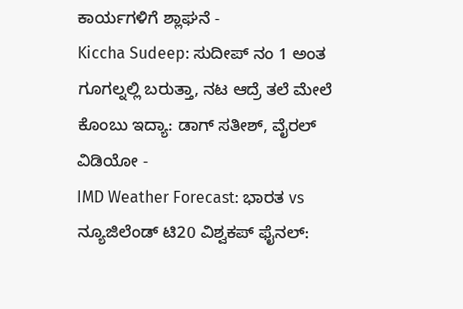ಕಾರ್ಯಗಳಿಗೆ ಶ್ಲಾಘನೆ -
Kiccha Sudeep: ಸುದೀಪ್ ನಂ 1 ಅಂತ ಗೂಗಲ್ನಲ್ಲಿ ಬರುತ್ತಾ, ನಟ ಆದ್ರೆ ತಲೆ ಮೇಲೆ ಕೊಂಬು ಇದ್ಯಾ: ಡಾಗ್ ಸತೀಶ್, ವೈರಲ್ ವಿಡಿಯೋ -
IMD Weather Forecast: ಭಾರತ vs ನ್ಯೂಜಿಲೆಂಡ್ ಟಿ20 ವಿಶ್ವಕಪ್ ಫೈನಲ್: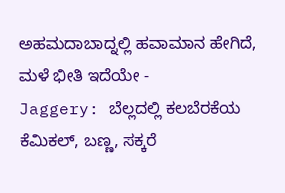ಅಹಮದಾಬಾದ್ನಲ್ಲಿ ಹವಾಮಾನ ಹೇಗಿದೆ, ಮಳೆ ಭೀತಿ ಇದೆಯೇ -
Jaggery: ಬೆಲ್ಲದಲ್ಲಿ ಕಲಬೆರಕೆಯ ಕೆಮಿಕಲ್, ಬಣ್ಣ, ಸಕ್ಕರೆ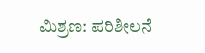ಮಿಶ್ರಣ: ಪರಿಶೀಲನೆ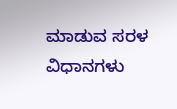ಮಾಡುವ ಸರಳ ವಿಧಾನಗಳು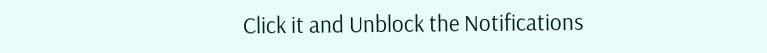Click it and Unblock the Notifications